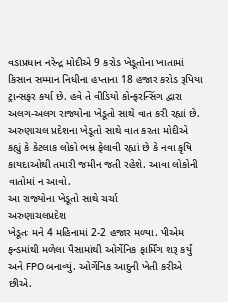વડાપ્રધાન નરેન્દ્ર મોદીએ 9 કરોડ ખેડૂતોના ખાતામાં કિસાન સમ્માન નિધીના હપ્તાના 18 હજાર કરોડ રૂપિયા ટ્રાન્સફર કર્યા છે. હવે તે વીડિયો કોન્ફરન્સિંગ દ્વારા અલગ-અલગ રાજ્યોના ખેડૂતો સાથે વાત કરી રહ્યાં છે. અરુણાચલ પ્રદેશના ખેડૂતો સાથે વાત કરતા મોદીએ કહ્યું કે કેટલાક લોકો ભમ્ર ફેલાવી રહ્યાં છે કે નવા કૃષિ કાયદાઓથી તમારી જમીન જતી રહેશે. આવા લોકોની વાતોમાં ન આવો.
આ રાજ્યોના ખેડૂતો સાથે ચર્ચા
અરુણાચલપ્રદેશ
ખેડૂતઃ મને 4 મહિનામાં 2-2 હજાર મળ્યા. પીએમ ફન્ડમાંથી મળેલા પૈસામાંથી ઓર્ગેનિક ફાર્મિંગ શરૂ કર્યું અને FPO બનાવ્યું. ઓર્ગેનિક આદુની ખેતી કરીએ છીએ.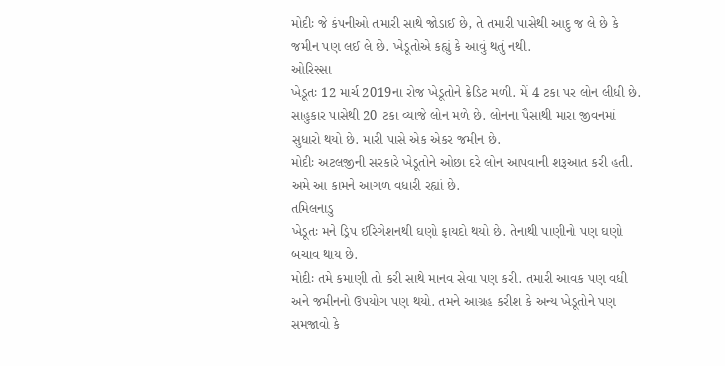મોદીઃ જે કંપનીઓ તમારી સાથે જોડાઈ છે, તે તમારી પાસેથી આદુ જ લે છે કે જમીન પણ લઈ લે છે. ખેડૂતોએ કહ્યું કે આવું થતું નથી.
ઓરિસ્સા
ખેડૂતઃ 12 માર્ચ 2019ના રોજ ખેડૂતોને ક્રેડિટ મળી. મેં 4 ટકા પર લોન લીધી છે. સાહુકાર પાસેથી 20 ટકા વ્યાજે લોન મળે છે. લોનના પૈસાથી મારા જીવનમાં સુધારો થયો છે. મારી પાસે એક એકર જમીન છે.
મોદીઃ અટલજીની સરકારે ખેડૂતોને ઓછા દરે લોન આપવાની શરૂઆત કરી હતી. અમે આ કામને આગળ વધારી રહ્યાં છે.
તમિલનાડુ
ખેડૂતઃ મને ડ્રિપ ઈરિગેશનથી ઘણો ફાયદો થયો છે. તેનાથી પાણીનો પણ ઘણો બચાવ થાય છે.
મોદીઃ તમે કમાણી તો કરી સાથે માનવ સેવા પણ કરી. તમારી આવક પણ વધી અને જમીનનો ઉપયોગ પણ થયો. તમને આગ્રહ કરીશ કે અન્ય ખેડૂતોને પણ સમજાવો કે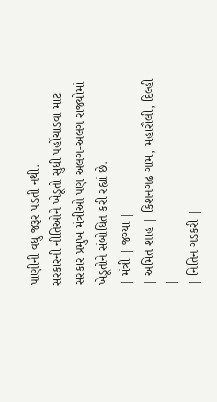પાણીની વધુ જરૂર પડતી નથી.
સરકારની નીતિઓને ખેડૂતો સુધી પહોંચાડવા માટ સરકાર પ્રમુખ મંત્રીઓ પણ અલગ-અલગ રાજ્યોમાં ખેડૂતોને સંબોધિત કરી રહ્યાં છે.
| મંત્રી | જગ્યા |
| અમિત શાહ | કિશનગઢ ગામ, મહારૌલી, દિલ્હી |
| નિતિન ગડકરી |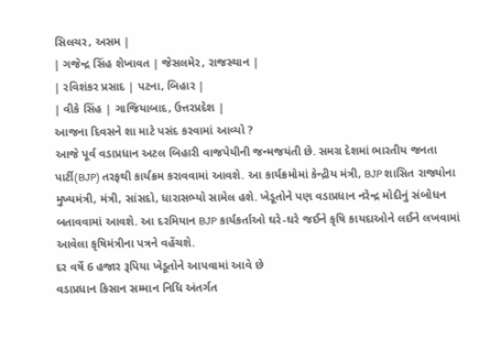સિલચર, અસમ |
| ગજેન્દ્ર સિંહ શેખાવત | જેસલમેર, રાજસ્થાન |
| રવિશંકર પ્રસાદ | પટના, બિહાર |
| વીકે સિંહ | ગાજિયાબાદ, ઉત્તરપ્રદેશ |
આજના દિવસને શા માટે પસંદ કરવામાં આવ્યો ?
આજે પૂર્વ વડાપ્રધાન અટલ બિહારી વાજપેયીની જન્મજયંતી છે. સમગ્ર દેશમાં ભારતીય જનતા પાર્ટી(BJP) તરફથી કાર્યક્રમ કરાવવામાં આવશે. આ કાર્યક્રમોમાં કેન્દ્રીય મંત્રી, BJP શાસિત રાજ્યોના મુખ્યમંત્રી, મંત્રી, સાંસદો, ધારાસભ્યો સામેલ હશે. ખેડૂતોને પણ વડાપ્રધાન નરેન્દ્ર મોદીનું સંબોધન બતાવવામાં આવશે. આ દરમિયાન BJP કાર્યકર્તાઓ ઘરે-ઘરે જઈને કૃષિ કાયદાઓને લઈને લખવામાં આવેલા કૃષિમંત્રીના પત્રને વહેંચશે.
દર વર્ષે 6 હજાર રૂપિયા ખેડૂતોને આપવામાં આવે છે
વડાપ્રધાન કિસાન સમ્માન નિધિ અંતર્ગત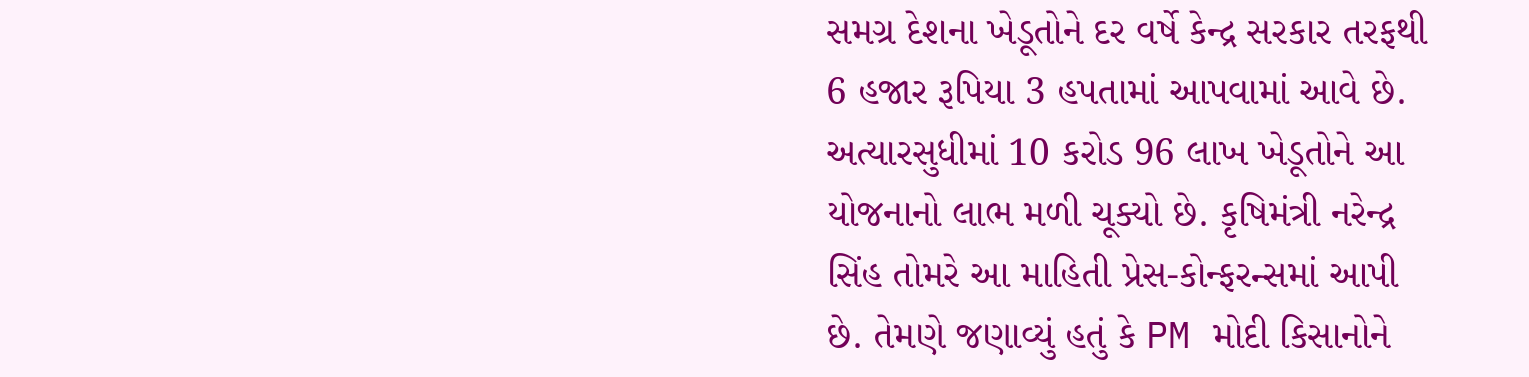સમગ્ર દેશના ખેડૂતોને દર વર્ષે કેન્દ્ર સરકાર તરફથી 6 હજાર રૂપિયા 3 હપતામાં આપવામાં આવે છે. અત્યારસુધીમાં 10 કરોડ 96 લાખ ખેડૂતોને આ યોજનાનો લાભ મળી ચૂક્યો છે. કૃષિમંત્રી નરેન્દ્ર સિંહ તોમરે આ માહિતી પ્રેસ-કોન્ફરન્સમાં આપી છે. તેમણે જણાવ્યું હતું કે PM મોદી કિસાનોને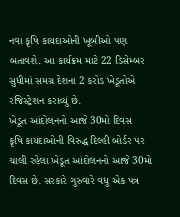નવા કૃષિ કાયદાઓની ખૂબીઓ પણ બતાવશે. આ કાર્યક્રમ માટે 22 ડિસેમ્બર સુધીમાં સમગ્ર દેશના 2 કરોડ ખેડૂતોએ રજિસ્ટ્રેશન કરાવ્યું છે.
ખેડૂત આંદોલનનો આજે 30મો દિવસ
કૃષિ કાયદાઓની વિરુદ્ધ દિલ્હી બોર્ડર પર ચાલી રહેલા ખેડૂત આંદોલનનો આજે 30મો દિવસ છે. સરકારે ગુરુવારે વધુ એક પત્ર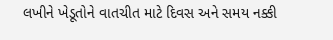લખીને ખેડૂતોને વાતચીત માટે દિવસ અને સમય નક્કી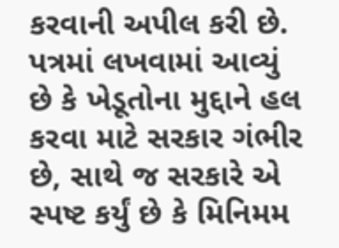કરવાની અપીલ કરી છે. પત્રમાં લખવામાં આવ્યું છે કે ખેડૂતોના મુદ્દાને હલ કરવા માટે સરકાર ગંભીર છે, સાથે જ સરકારે એ સ્પષ્ટ કર્યું છે કે મિનિમમ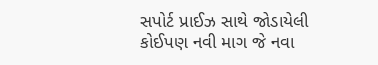સપોર્ટ પ્રાઈઝ સાથે જોડાયેલી કોઈપણ નવી માગ જે નવા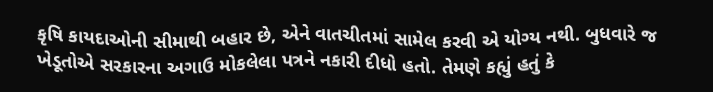કૃષિ કાયદાઓની સીમાથી બહાર છે, એને વાતચીતમાં સામેલ કરવી એ યોગ્ય નથી. બુધવારે જ ખેડૂતોએ સરકારના અગાઉ મોકલેલા પત્રને નકારી દીધો હતો. તેમણે કહ્યું હતું કે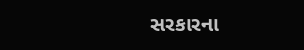સરકારના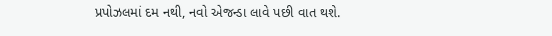પ્રપોઝલમાં દમ નથી, નવો એજન્ડા લાવે પછી વાત થશે.